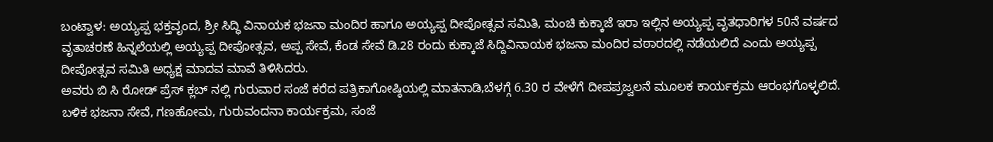ಬಂಟ್ವಾಳ: ಅಯ್ಯಪ್ಪ ಭಕ್ತವೃಂದ, ಶ್ರೀ ಸಿದ್ಧಿ ವಿನಾಯಕ ಭಜನಾ ಮಂದಿರ ಹಾಗೂ ಅಯ್ಯಪ್ಪ ದೀಪೋತ್ಸವ ಸಮಿತಿ, ಮಂಚಿ ಕುಕ್ಕಾಜೆ ಇರಾ ಇಲ್ಲಿನ ಅಯ್ಯಪ್ಪ ವೃತಧಾರಿಗಳ 50ನೆ ವರ್ಷದ ವೃತಾಚರಣೆ ಹಿನ್ನಲೆಯಲ್ಲಿ ಅಯ್ಯಪ್ಪ ದೀಪೋತ್ಸವ, ಅಪ್ಪ ಸೇವೆ, ಕೆಂಡ ಸೇವೆ ಡಿ.28 ರಂದು ಕುಕ್ಕಾಜೆ ಸಿದ್ದಿವಿನಾಯಕ ಭಜನಾ ಮಂದಿರ ವಠಾರದಲ್ಲಿ ನಡೆಯಲಿದೆ ಎಂದು ಅಯ್ಯಪ್ಪ ದೀಪೋತ್ಸವ ಸಮಿತಿ ಅಧ್ಯಕ್ಷ ಮಾದವ ಮಾವೆ ತಿಳಿಸಿದರು.
ಅವರು ಬಿ ಸಿ ರೋಡ್ ಪ್ರೆಸ್ ಕ್ಲಬ್ ನಲ್ಲಿ ಗುರುವಾರ ಸಂಜೆ ಕರೆದ ಪತ್ರಿಕಾಗೋಷ್ಠಿಯಲ್ಲಿ ಮಾತನಾಡಿ,ಬೆಳಗ್ಗೆ 6.30 ರ ವೇಳೆಗೆ ದೀಪಪ್ರಜ್ವಲನೆ ಮೂಲಕ ಕಾರ್ಯಕ್ರಮ ಆರಂಭಗೊಳ್ಳಲಿದೆ. ಬಳಿಕ ಭಜನಾ ಸೇವೆ, ಗಣಹೋಮ, ಗುರುವಂದನಾ ಕಾರ್ಯಕ್ರಮ, ಸಂಜೆ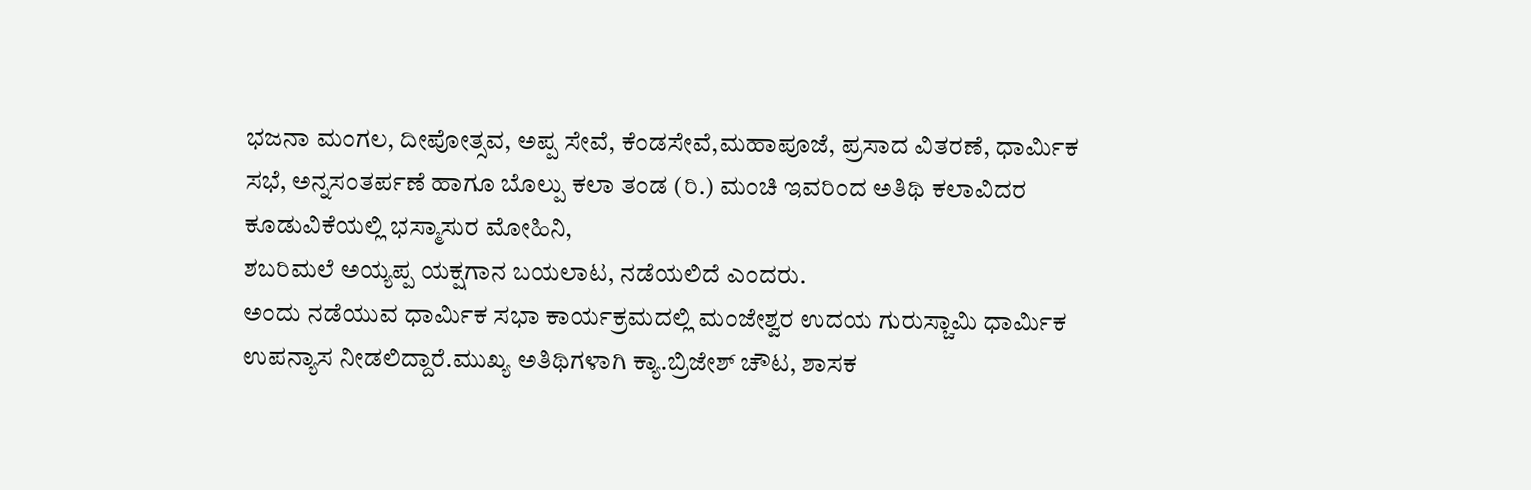ಭಜನಾ ಮಂಗಲ, ದೀಪೋತ್ಸವ, ಅಪ್ಪ ಸೇವೆ, ಕೆಂಡಸೇವೆ,ಮಹಾಪೂಜೆ, ಪ್ರಸಾದ ವಿತರಣೆ, ಧಾರ್ಮಿಕ ಸಭೆ, ಅನ್ನಸಂತರ್ಪಣೆ ಹಾಗೂ ಬೊಲ್ಪು ಕಲಾ ತಂಡ (ರಿ.) ಮಂಚಿ ಇವರಿಂದ ಅತಿಥಿ ಕಲಾವಿದರ ಕೂಡುವಿಕೆಯಲ್ಲಿ ಭಸ್ಮಾಸುರ ಮೋಹಿನಿ,
ಶಬರಿಮಲೆ ಅಯ್ಯಪ್ಪ ಯಕ್ಷಗಾನ ಬಯಲಾಟ, ನಡೆಯಲಿದೆ ಎಂದರು.
ಅಂದು ನಡೆಯುವ ಧಾರ್ಮಿಕ ಸಭಾ ಕಾರ್ಯಕ್ರಮದಲ್ಲಿ ಮಂಜೇಶ್ವರ ಉದಯ ಗುರುಸ್ಚಾಮಿ ಧಾರ್ಮಿಕ ಉಪನ್ಯಾಸ ನೀಡಲಿದ್ದಾರೆ.ಮುಖ್ಯ ಅತಿಥಿಗಳಾಗಿ ಕ್ಯಾ.ಬ್ರಿಜೇಶ್ ಚೌಟ, ಶಾಸಕ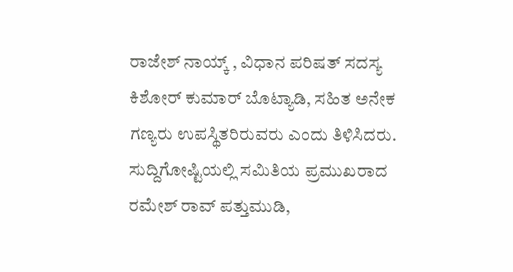ರಾಜೇಶ್ ನಾಯ್ಕ್ , ವಿಧಾನ ಪರಿಷತ್ ಸದಸ್ಯ ಕಿಶೋರ್ ಕುಮಾರ್ ಬೊಟ್ಯಾಡಿ, ಸಹಿತ ಅನೇಕ ಗಣ್ಯರು ಉಪಸ್ಥಿತರಿರುವರು ಎಂದು ತಿಳಿಸಿದರು.
ಸುದ್ದಿಗೋಷ್ಟಿಯಲ್ಲಿ ಸಮಿತಿಯ ಪ್ರಮುಖರಾದ ರಮೇಶ್ ರಾವ್ ಪತ್ತುಮುಡಿ,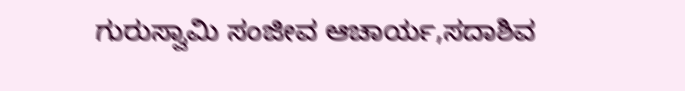ಗುರುಸ್ವಾಮಿ ಸಂಜೀವ ಆಚಾರ್ಯ,ಸದಾಶಿವ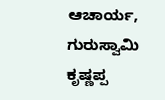ಆಚಾರ್ಯ, ಗುರುಸ್ವಾಮಿ ಕೃಷ್ಣಪ್ಪ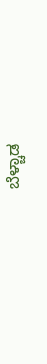ಬೆಳ್ಚಾಡ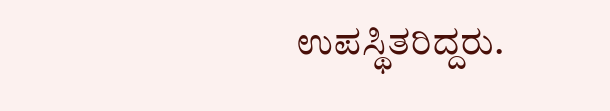ಉಪಸ್ಥಿತರಿದ್ದರು.